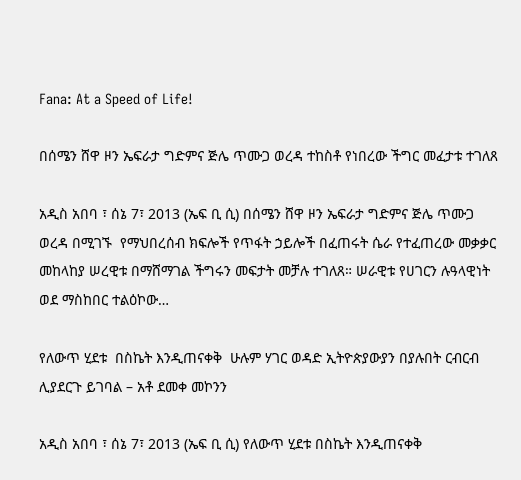Fana: At a Speed of Life!

በሰሜን ሸዋ ዞን ኤፍራታ ግድምና ጅሌ ጥሙጋ ወረዳ ተከስቶ የነበረው ችግር መፈታቱ ተገለጸ

አዲስ አበባ ፣ ሰኔ 7፣ 2013 (ኤፍ ቢ ሲ) በሰሜን ሸዋ ዞን ኤፍራታ ግድምና ጅሌ ጥሙጋ ወረዳ በሚገኙ  የማህበረሰብ ክፍሎች የጥፋት ኃይሎች በፈጠሩት ሴራ የተፈጠረው መቃቃር መከላከያ ሠረዊቱ በማሸማገል ችግሩን መፍታት መቻሉ ተገለጸ። ሠራዊቱ የሀገርን ሉዓላዊነት ወደ ማስከበር ተልዕኮው…

የለውጥ ሂደቱ  በስኬት እንዲጠናቀቅ  ሁሉም ሃገር ወዳድ ኢትዮጵያውያን በያሉበት ርብርብ ሊያደርጉ ይገባል – አቶ ደመቀ መኮንን

አዲስ አበባ ፣ ሰኔ 7፣ 2013 (ኤፍ ቢ ሲ) የለውጥ ሂደቱ በስኬት እንዲጠናቀቅ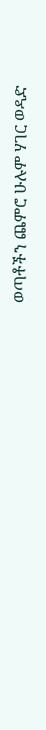ወጣቶችን ጨምሮ ሁሉም ሃገር ወዳድ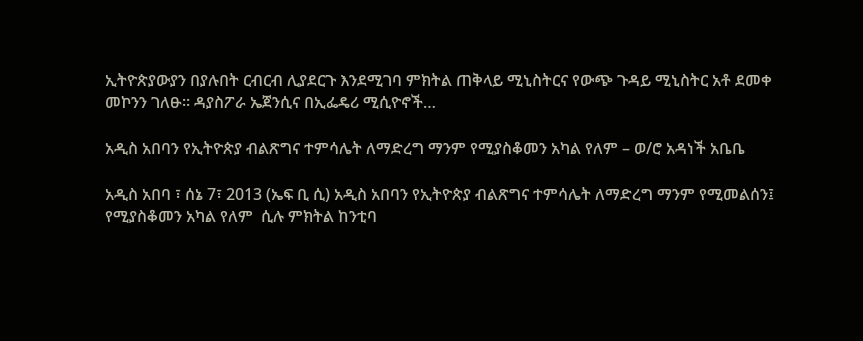ኢትዮጵያውያን በያሉበት ርብርብ ሊያደርጉ እንደሚገባ ምክትል ጠቅላይ ሚኒስትርና የውጭ ጉዳይ ሚኒስትር አቶ ደመቀ መኮንን ገለፁ፡፡ ዳያስፖራ ኤጀንሲና በኢፌዴሪ ሚሲዮኖች…

አዲስ አበባን የኢትዮጵያ ብልጽግና ተምሳሌት ለማድረግ ማንም የሚያስቆመን አካል የለም – ወ/ሮ አዳነች አቤቤ

አዲስ አበባ ፣ ሰኔ 7፣ 2013 (ኤፍ ቢ ሲ) አዲስ አበባን የኢትዮጵያ ብልጽግና ተምሳሌት ለማድረግ ማንም የሚመልሰን፤ የሚያስቆመን አካል የለም  ሲሉ ምክትል ከንቲባ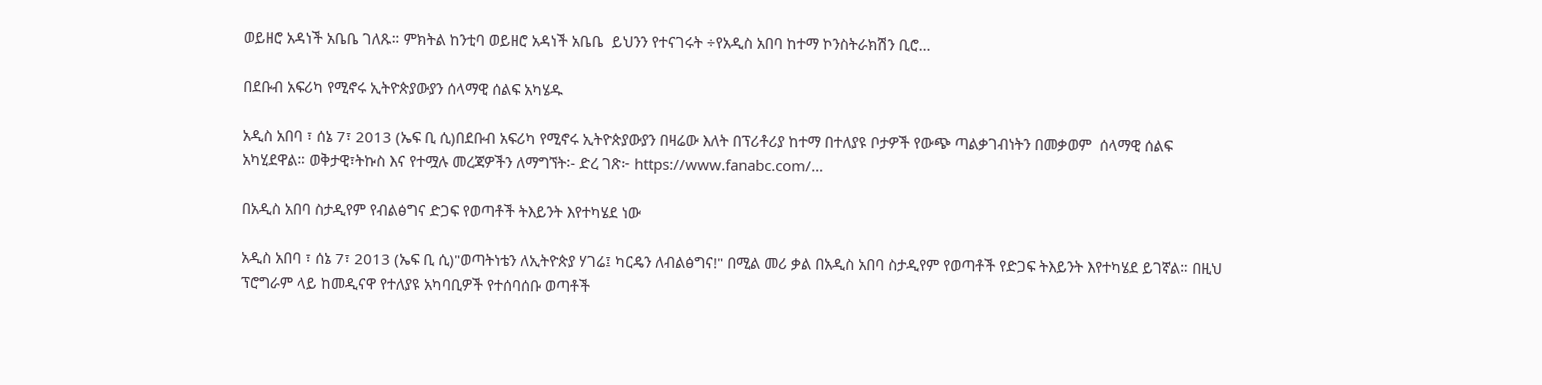ወይዘሮ አዳነች አቤቤ ገለጹ። ምክትል ከንቲባ ወይዘሮ አዳነች አቤቤ  ይህንን የተናገሩት ÷የአዲስ አበባ ከተማ ኮንስትራክሽን ቢሮ…

በደቡብ አፍሪካ የሚኖሩ ኢትዮጵያውያን ሰላማዊ ሰልፍ አካሄዱ

አዲስ አበባ ፣ ሰኔ 7፣ 2013 (ኤፍ ቢ ሲ)በደቡብ አፍሪካ የሚኖሩ ኢትዮጵያውያን በዛሬው እለት በፕሪቶሪያ ከተማ በተለያዩ ቦታዎች የውጭ ጣልቃገብነትን በመቃወም  ሰላማዊ ሰልፍ አካሂደዋል። ወቅታዊ፣ትኩስ እና የተሟሉ መረጃዎችን ለማግኘት፡- ድረ ገጽ፦ https://www.fanabc.com/…

በአዲስ አበባ ስታዲየም የብልፅግና ድጋፍ የወጣቶች ትእይንት እየተካሄደ ነው

አዲስ አበባ ፣ ሰኔ 7፣ 2013 (ኤፍ ቢ ሲ)"ወጣትነቴን ለኢትዮጵያ ሃገሬ፤ ካርዴን ለብልፅግና!" በሚል መሪ ቃል በአዲስ አበባ ስታዲየም የወጣቶች የድጋፍ ትእይንት እየተካሄደ ይገኛል። በዚህ ፕሮግራም ላይ ከመዲናዋ የተለያዩ አካባቢዎች የተሰባሰቡ ወጣቶች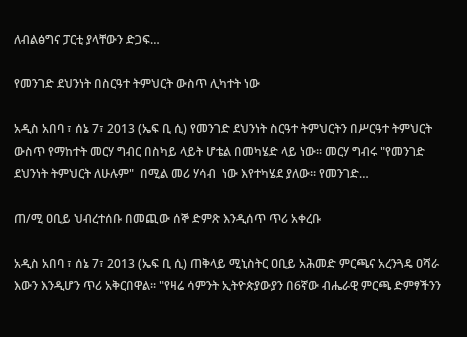ለብልፅግና ፓርቲ ያላቸውን ድጋፍ…

የመንገድ ደህንነት በስርዓተ ትምህርት ውስጥ ሊካተት ነው

አዲስ አበባ ፣ ሰኔ 7፣ 2013 (ኤፍ ቢ ሲ) የመንገድ ደህንነት ስርዓተ ትምህርትን በሥርዓተ ትምህርት ውስጥ የማከተት መርሃ ግብር በስካይ ላይት ሆቴል በመካሄድ ላይ ነው። መርሃ ግብሩ "የመንገድ ደህንነት ትምህርት ለሁሉም"  በሚል መሪ ሃሳብ  ነው እየተካሄደ ያለው። የመንገድ…

ጠ/ሚ ዐቢይ ህብረተሰቡ በመጪው ሰኞ ድምጽ እንዲሰጥ ጥሪ አቀረቡ

አዲስ አበባ ፣ ሰኔ 7፣ 2013 (ኤፍ ቢ ሲ) ጠቅላይ ሚኒስትር ዐቢይ አሕመድ ምርጫና አረንጓዴ ዐሻራ እውን እንዲሆን ጥሪ አቅርበዋል። "የዛሬ ሳምንት ኢትዮጵያውያን በ6ኛው ብሔራዊ ምርጫ ድምፃችንን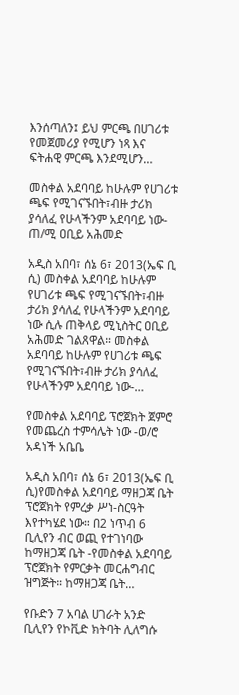እንሰጣለን፤ ይህ ምርጫ በሀገሪቱ የመጀመሪያ የሚሆን ነጻ እና ፍትሐዊ ምርጫ እንደሚሆን…

መስቀል አደባባይ ከሁሉም የሀገሪቱ ጫፍ የሚገናኙበት፣ብዙ ታሪክ ያሳለፈ የሁላችንም አደባባይ ነው- ጠ/ሚ ዐቢይ አሕመድ

አዲስ አበባ፣ ሰኔ 6፣ 2013(ኤፍ ቢ ሲ) መስቀል አደባባይ ከሁሉም የሀገሪቱ ጫፍ የሚገናኙበት፣ብዙ ታሪክ ያሳለፈ የሁላችንም አደባባይ ነው ሲሉ ጠቅላይ ሚኒስትር ዐቢይ አሕመድ ገልጸዋል። መስቀል አደባባይ ከሁሉም የሀገሪቱ ጫፍ የሚገናኙበት፣ብዙ ታሪክ ያሳለፈ የሁላችንም አደባባይ ነው-…

የመስቀል አደባባይ ፕሮጀክት ጀምሮ የመጨረስ ተምሳሌት ነው -ወ/ሮ አዳነች አቤቤ

አዲስ አበባ፣ ሰኔ 6፣ 2013(ኤፍ ቢ ሲ)የመስቀል አደባባይ ማዘጋጃ ቤት ፕሮጀክት የምረቃ ሥነ-ስርዓት እየተካሄደ ነው። በ2 ነጥብ 6 ቢሊየን ብር ወጪ የተገነባው ከማዘጋጃ ቤት -የመስቀል አደባባይ ፕሮጀክት የምርቃት መርሐግብር ዝግጅት። ከማዘጋጃ ቤት…

የቡድን 7 አባል ሀገራት አንድ ቢሊየን የኮቪድ ክትባት ሊለግሱ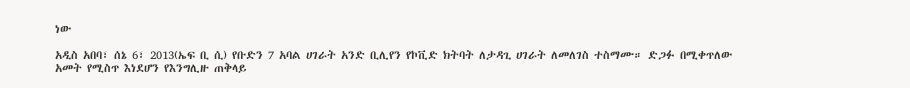ነው

አዲስ አበባ፣ ሰኔ 6፣ 2013(ኤፍ ቢ ሲ) የቡድን 7 አባል ሀገራት አንድ ቢሊየን የኮቪድ ክትባት ለታዳጊ ሀገራት ለመለገስ ተስማሙ። ድጋፉ በሚቀጥለው አመት የሚስጥ እነደሆን የእንግሊዙ ጠቅላይ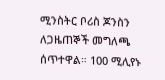ሚንስትር ቦሪስ ጆንስን ለጋዜጠኞች መግለጫ ሰጥተዋል። 100 ሚሊየኑ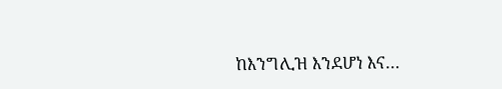ከእንግሊዝ እንደሆነ እና…